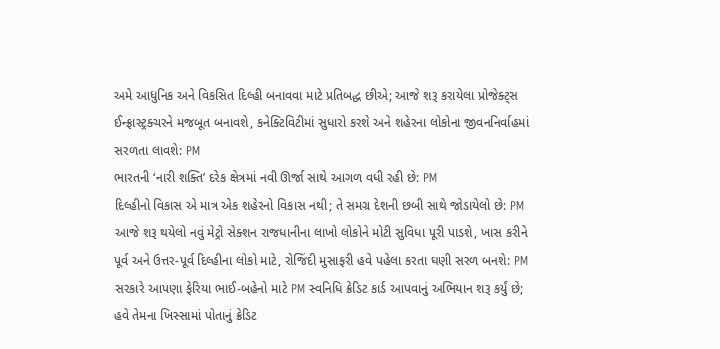અમે આધુનિક અને વિકસિત દિલ્હી બનાવવા માટે પ્રતિબદ્ધ છીએ; આજે શરૂ કરાયેલા પ્રોજેક્ટ્સ ઈન્ફ્રાસ્ટ્રક્ચરને મજબૂત બનાવશે, કનેક્ટિવિટીમાં સુધારો કરશે અને શહેરના લોકોના જીવનનિર્વાહમાં સરળતા લાવશે: PM
ભારતની ‘નારી શક્તિ’ દરેક ક્ષેત્રમાં નવી ઊર્જા સાથે આગળ વધી રહી છે: PM
દિલ્હીનો વિકાસ એ માત્ર એક શહેરનો વિકાસ નથી; તે સમગ્ર દેશની છબી સાથે જોડાયેલો છે: PM
આજે શરૂ થયેલો નવું મેટ્રો સેક્શન રાજધાનીના લાખો લોકોને મોટી સુવિધા પૂરી પાડશે, ખાસ કરીને પૂર્વ અને ઉત્તર-પૂર્વ દિલ્હીના લોકો માટે, રોજિંદી મુસાફરી હવે પહેલા કરતા ઘણી સરળ બનશે: PM
સરકારે આપણા ફેરિયા ભાઈ-બહેનો માટે PM સ્વનિધિ ક્રેડિટ કાર્ડ આપવાનું અભિયાન શરૂ કર્યું છે; હવે તેમના ખિસ્સામાં પોતાનું ક્રેડિટ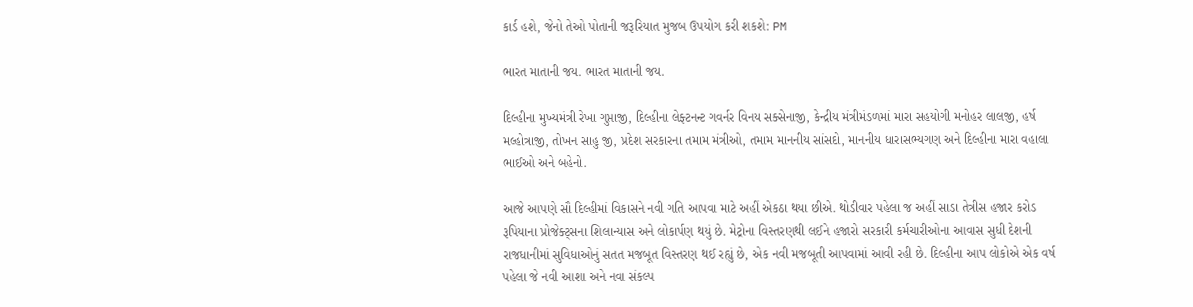કાર્ડ હશે, જેનો તેઓ પોતાની જરૂરિયાત મુજબ ઉપયોગ કરી શકશે: PM

ભારત માતાની જય. ભારત માતાની જય.

દિલ્હીના મુખ્યમંત્રી રેખા ગુપ્તાજી, દિલ્હીના લેફ્ટનન્ટ ગવર્નર વિનય સક્સેનાજી, કેન્દ્રીય મંત્રીમંડળમાં મારા સહયોગી મનોહર લાલજી, હર્ષ મલ્હોત્રાજી, તોખન સાહુ જી, પ્રદેશ સરકારના તમામ મંત્રીઓ, તમામ માનનીય સાંસદો, માનનીય ધારાસભ્યગણ અને દિલ્હીના મારા વહાલા ભાઈઓ અને બહેનો.

આજે આપણે સૌ દિલ્હીમાં વિકાસને નવી ગતિ આપવા માટે અહીં એકઠા થયા છીએ. થોડીવાર પહેલા જ અહીં સાડા તેત્રીસ હજાર કરોડ રૂપિયાના પ્રોજેક્ટ્સના શિલાન્યાસ અને લોકાર્પણ થયું છે. મેટ્રોના વિસ્તરણથી લઈને હજારો સરકારી કર્મચારીઓના આવાસ સુધી દેશની રાજધાનીમાં સુવિધાઓનું સતત મજબૂત વિસ્તરણ થઈ રહ્યું છે, એક નવી મજબૂતી આપવામાં આવી રહી છે. દિલ્હીના આપ લોકોએ એક વર્ષ પહેલા જે નવી આશા અને નવા સંકલ્પ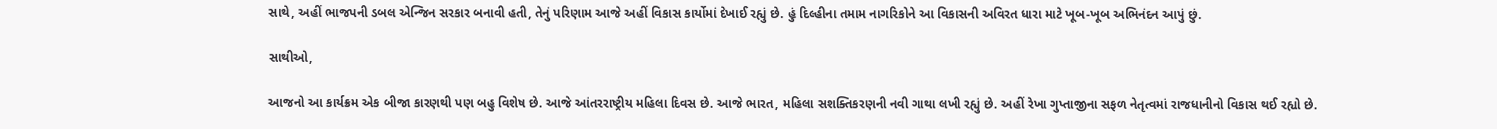સાથે, અહીં ભાજપની ડબલ એન્જિન સરકાર બનાવી હતી, તેનું પરિણામ આજે અહીં વિકાસ કાર્યોમાં દેખાઈ રહ્યું છે. હું દિલ્હીના તમામ નાગરિકોને આ વિકાસની અવિરત ધારા માટે ખૂબ-ખૂબ અભિનંદન આપું છું.

સાથીઓ,

આજનો આ કાર્યક્રમ એક બીજા કારણથી પણ બહુ વિશેષ છે. આજે આંતરરાષ્ટ્રીય મહિલા દિવસ છે. આજે ભારત, મહિલા સશક્તિકરણની નવી ગાથા લખી રહ્યું છે. અહીં રેખા ગુપ્તાજીના સફળ નેતૃત્વમાં રાજધાનીનો વિકાસ થઈ રહ્યો છે.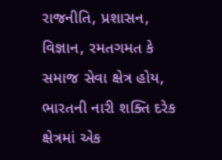રાજનીતિ, પ્રશાસન, વિજ્ઞાન, રમતગમત કે સમાજ સેવા ક્ષેત્ર હોય, ભારતની નારી શક્તિ દરેક ક્ષેત્રમાં એક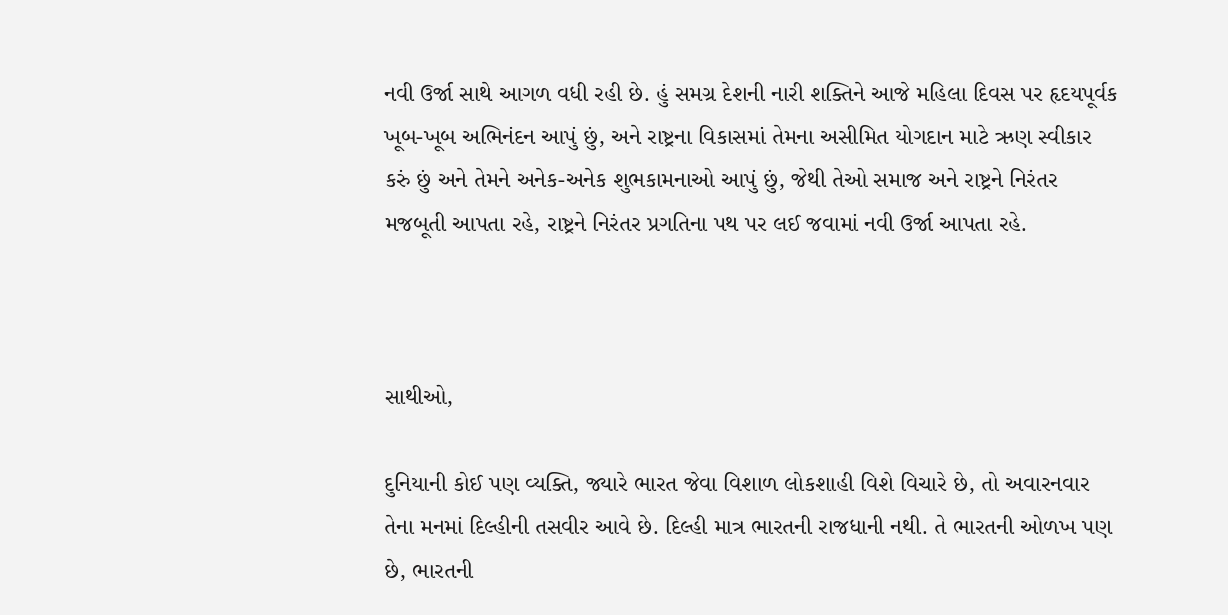નવી ઉર્જા સાથે આગળ વધી રહી છે. હું સમગ્ર દેશની નારી શક્તિને આજે મહિલા દિવસ પર હૃદયપૂર્વક ખૂબ-ખૂબ અભિનંદન આપું છું, અને રાષ્ટ્રના વિકાસમાં તેમના અસીમિત યોગદાન માટે ઋણ સ્વીકાર કરું છું અને તેમને અનેક-અનેક શુભકામનાઓ આપું છું, જેથી તેઓ સમાજ અને રાષ્ટ્રને નિરંતર મજબૂતી આપતા રહે, રાષ્ટ્રને નિરંતર પ્રગતિના પથ પર લઈ જવામાં નવી ઉર્જા આપતા રહે.



સાથીઓ,

દુનિયાની કોઈ પણ વ્યક્તિ, જ્યારે ભારત જેવા વિશાળ લોકશાહી વિશે વિચારે છે, તો અવારનવાર તેના મનમાં દિલ્હીની તસવીર આવે છે. દિલ્હી માત્ર ભારતની રાજધાની નથી. તે ભારતની ઓળખ પણ છે, ભારતની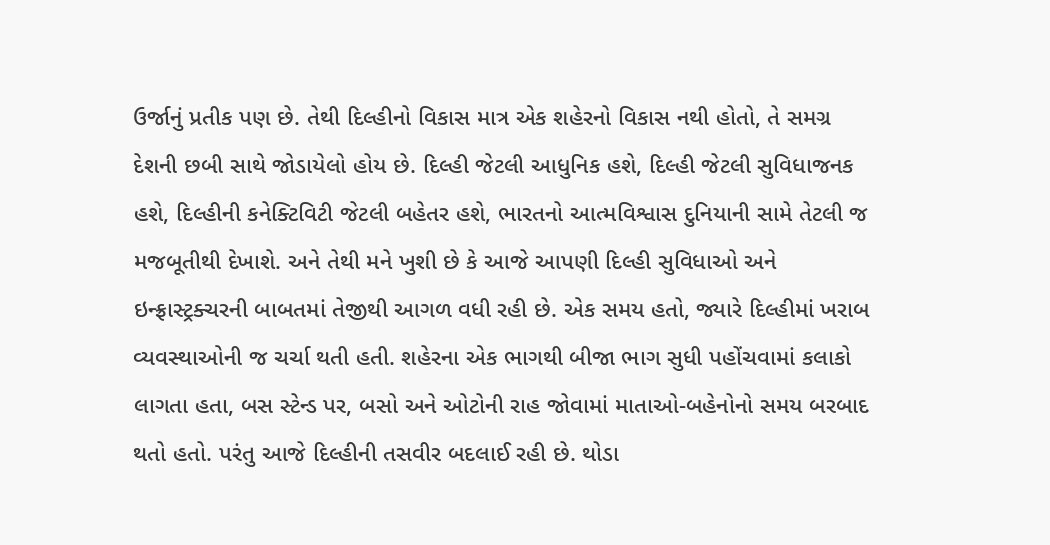ઉર્જાનું પ્રતીક પણ છે. તેથી દિલ્હીનો વિકાસ માત્ર એક શહેરનો વિકાસ નથી હોતો, તે સમગ્ર દેશની છબી સાથે જોડાયેલો હોય છે. દિલ્હી જેટલી આધુનિક હશે, દિલ્હી જેટલી સુવિધાજનક હશે, દિલ્હીની કનેક્ટિવિટી જેટલી બહેતર હશે, ભારતનો આત્મવિશ્વાસ દુનિયાની સામે તેટલી જ મજબૂતીથી દેખાશે. અને તેથી મને ખુશી છે કે આજે આપણી દિલ્હી સુવિધાઓ અને ઇન્ફ્રાસ્ટ્રક્ચરની બાબતમાં તેજીથી આગળ વધી રહી છે. એક સમય હતો, જ્યારે દિલ્હીમાં ખરાબ વ્યવસ્થાઓની જ ચર્ચા થતી હતી. શહેરના એક ભાગથી બીજા ભાગ સુધી પહોંચવામાં કલાકો લાગતા હતા, બસ સ્ટેન્ડ પર, બસો અને ઓટોની રાહ જોવામાં માતાઓ-બહેનોનો સમય બરબાદ થતો હતો. પરંતુ આજે દિલ્હીની તસવીર બદલાઈ રહી છે. થોડા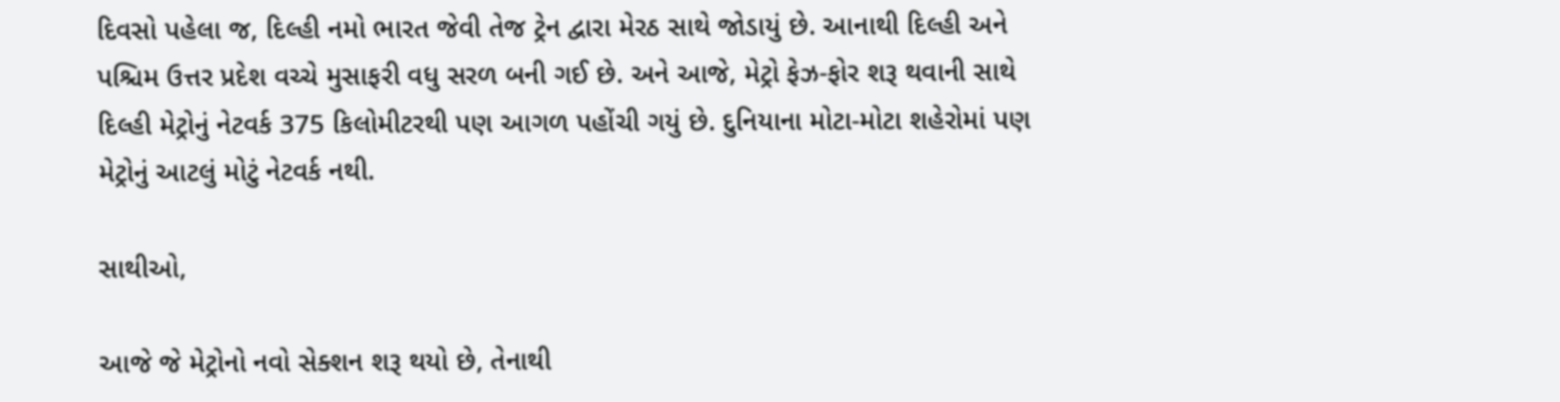દિવસો પહેલા જ, દિલ્હી નમો ભારત જેવી તેજ ટ્રેન દ્વારા મેરઠ સાથે જોડાયું છે. આનાથી દિલ્હી અને પશ્ચિમ ઉત્તર પ્રદેશ વચ્ચે મુસાફરી વધુ સરળ બની ગઈ છે. અને આજે, મેટ્રો ફેઝ-ફોર શરૂ થવાની સાથે દિલ્હી મેટ્રોનું નેટવર્ક 375 કિલોમીટરથી પણ આગળ પહોંચી ગયું છે. દુનિયાના મોટા-મોટા શહેરોમાં પણ મેટ્રોનું આટલું મોટું નેટવર્ક નથી.

સાથીઓ,

આજે જે મેટ્રોનો નવો સેક્શન શરૂ થયો છે, તેનાથી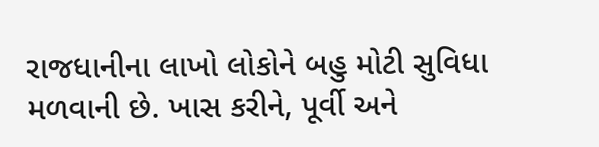રાજધાનીના લાખો લોકોને બહુ મોટી સુવિધા મળવાની છે. ખાસ કરીને, પૂર્વી અને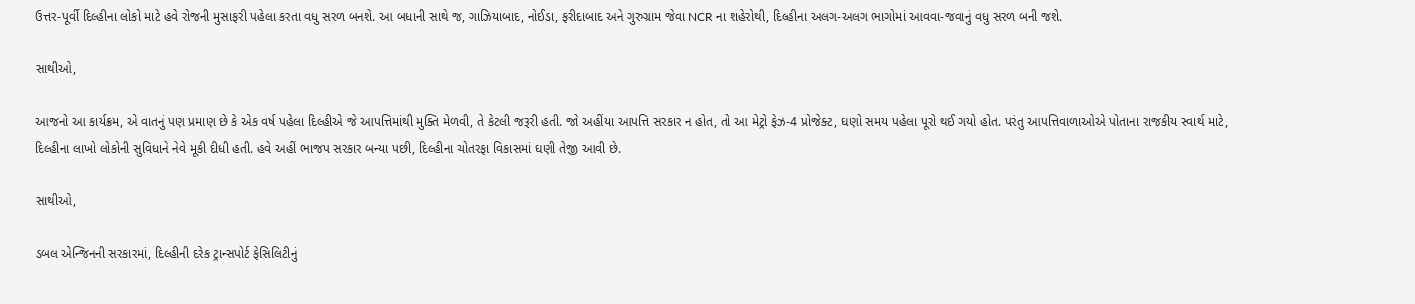ઉત્તર-પૂર્વી દિલ્હીના લોકો માટે હવે રોજની મુસાફરી પહેલા કરતા વધુ સરળ બનશે. આ બધાની સાથે જ, ગાઝિયાબાદ, નોઈડા, ફરીદાબાદ અને ગુરુગ્રામ જેવા NCR ના શહેરોથી, દિલ્હીના અલગ-અલગ ભાગોમાં આવવા-જવાનું વધુ સરળ બની જશે.

સાથીઓ,

આજનો આ કાર્યક્રમ, એ વાતનું પણ પ્રમાણ છે કે એક વર્ષ પહેલા દિલ્હીએ જે આપત્તિમાંથી મુક્તિ મેળવી, તે કેટલી જરૂરી હતી. જો અહીંયા આપત્તિ સરકાર ન હોત, તો આ મેટ્રો ફેઝ-4 પ્રોજેક્ટ, ઘણો સમય પહેલા પૂરો થઈ ગયો હોત. પરંતુ આપત્તિવાળાઓએ પોતાના રાજકીય સ્વાર્થ માટે, દિલ્હીના લાખો લોકોની સુવિધાને નેવે મૂકી દીધી હતી. હવે અહીં ભાજપ સરકાર બન્યા પછી, દિલ્હીના ચોતરફા વિકાસમાં ઘણી તેજી આવી છે.

સાથીઓ,

ડબલ એન્જિનની સરકારમાં, દિલ્હીની દરેક ટ્રાન્સપોર્ટ ફેસિલિટીનું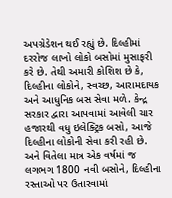અપગ્રેડેશન થઈ રહ્યું છે. દિલ્હીમાં દરરોજ લાખો લોકો બસોમાં મુસાફરી કરે છે. તેથી અમારી કોશિશ છે કે, દિલ્હીના લોકોને, સ્વચ્છ, આરામદાયક અને આધુનિક બસ સેવા મળે. કેન્દ્ર સરકાર દ્વારા આપવામાં આવેલી ચાર હજારથી વધુ ઇલેક્ટ્રિક બસો, આજે દિલ્હીના લોકોની સેવા કરી રહી છે. અને વિતેલા માત્ર એક વર્ષમાં જ લગભગ 1800 નવી બસોને, દિલ્હીના રસ્તાઓ પર ઉતારવામાં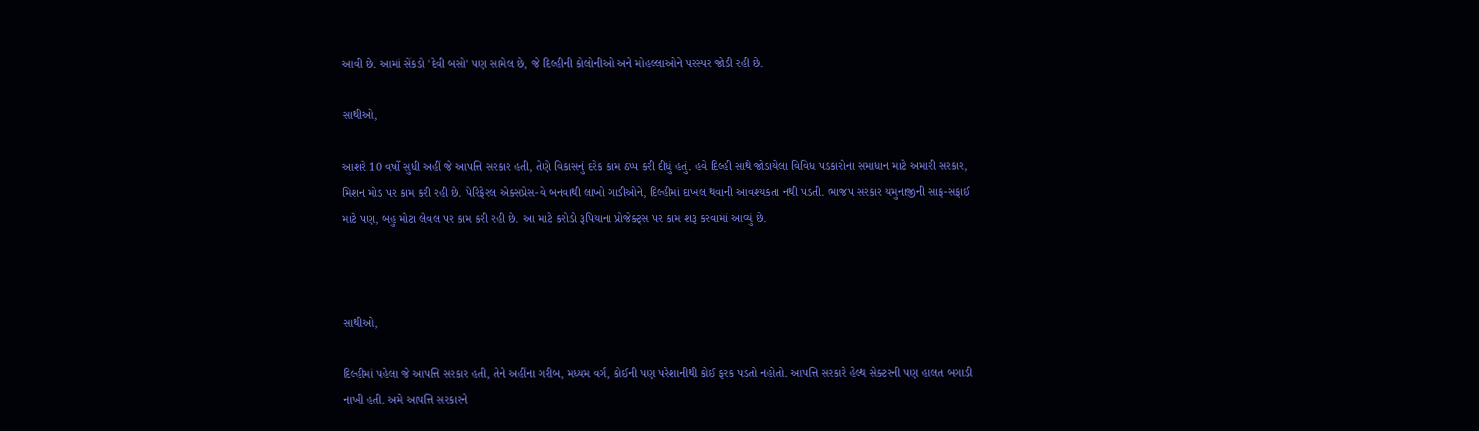આવી છે. આમાં સેંકડો 'દેવી બસો' પણ સામેલ છે, જે દિલ્હીની કોલોનીઓ અને મોહલ્લાઓને પરસ્પર જોડી રહી છે.

સાથીઓ,

આશરે 10 વર્ષો સુધી અહીં જે આપત્તિ સરકાર હતી, તેણે વિકાસનું દરેક કામ ઠપ્પ કરી દીધું હતું. હવે દિલ્હી સાથે જોડાયેલા વિવિધ પડકારોના સમાધાન માટે અમારી સરકાર, મિશન મોડ પર કામ કરી રહી છે. પેરિફેરલ એક્સપ્રેસ-વે બનવાથી લાખો ગાડીઓને, દિલ્હીમાં દાખલ થવાની આવશ્યકતા નથી પડતી. ભાજપ સરકાર યમુનાજીની સાફ-સફાઈ માટે પણ, બહુ મોટા લેવલ પર કામ કરી રહી છે. આ માટે કરોડો રૂપિયાના પ્રોજેક્ટ્સ પર કામ શરૂ કરવામાં આવ્યું છે.



સાથીઓ,

દિલ્હીમાં પહેલા જે આપત્તિ સરકાર હતી, તેને અહીંના ગરીબ, મધ્યમ વર્ગ, કોઈની પણ પરેશાનીથી કોઈ ફરક પડતો નહોતો. આપત્તિ સરકારે હેલ્થ સેક્ટરની પણ હાલત બગાડી નાખી હતી. અમે આપત્તિ સરકારને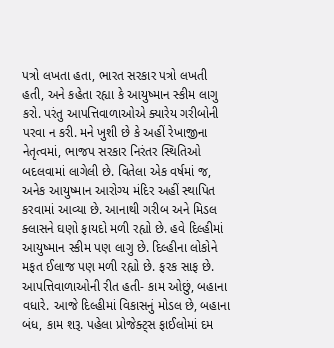પત્રો લખતા હતા, ભારત સરકાર પત્રો લખતી હતી, અને કહેતા રહ્યા કે આયુષ્માન સ્કીમ લાગુ કરો. પરંતુ આપત્તિવાળાઓએ ક્યારેય ગરીબોની પરવા ન કરી. મને ખુશી છે કે અહીં રેખાજીના નેતૃત્વમાં, ભાજપ સરકાર નિરંતર સ્થિતિઓ બદલવામાં લાગેલી છે. વિતેલા એક વર્ષમાં જ, અનેક આયુષ્માન આરોગ્ય મંદિર અહીં સ્થાપિત કરવામાં આવ્યા છે. આનાથી ગરીબ અને મિડલ ક્લાસને ઘણો ફાયદો મળી રહ્યો છે. હવે દિલ્હીમાં આયુષ્માન સ્કીમ પણ લાગુ છે. દિલ્હીના લોકોને મફત ઈલાજ પણ મળી રહ્યો છે. ફરક સાફ છે. આપત્તિવાળાઓની રીત હતી- કામ ઓછું, બહાના વધારે. આજે દિલ્હીમાં વિકાસનું મોડલ છે, બહાના બંધ, કામ શરૂ. પહેલા પ્રોજેક્ટ્સ ફાઈલોમાં દમ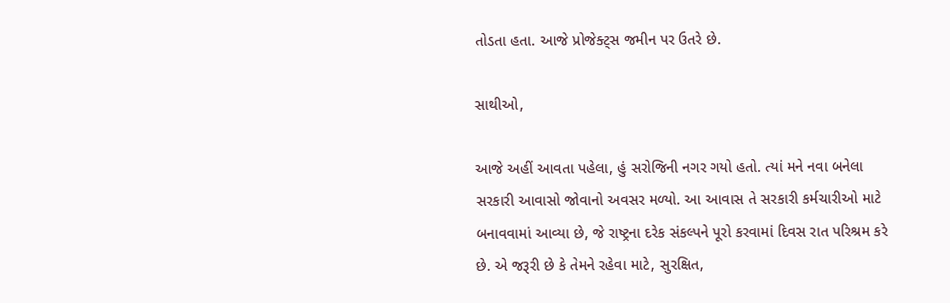તોડતા હતા. આજે પ્રોજેક્ટ્સ જમીન પર ઉતરે છે.

સાથીઓ,

આજે અહીં આવતા પહેલા, હું સરોજિની નગર ગયો હતો. ત્યાં મને નવા બનેલા સરકારી આવાસો જોવાનો અવસર મળ્યો. આ આવાસ તે સરકારી કર્મચારીઓ માટે બનાવવામાં આવ્યા છે, જે રાષ્ટ્રના દરેક સંકલ્પને પૂરો કરવામાં દિવસ રાત પરિશ્રમ કરે છે. એ જરૂરી છે કે તેમને રહેવા માટે, સુરક્ષિત,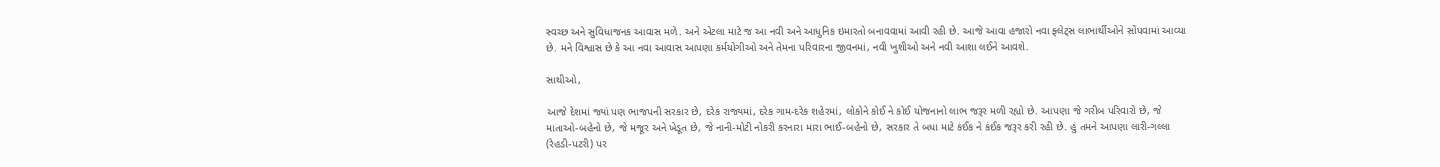સ્વચ્છ અને સુવિધાજનક આવાસ મળે. અને એટલા માટે જ આ નવી અને આધુનિક ઇમારતો બનાવવામાં આવી રહી છે. આજે આવા હજારો નવા ફ્લેટ્સ લાભાર્થીઓને સોંપવામાં આવ્યા છે. મને વિશ્વાસ છે કે આ નવા આવાસ આપણા કર્મયોગીઓ અને તેમના પરિવારના જીવનમાં, નવી ખુશીઓ અને નવી આશા લઈને આવશે.

સાથીઓ,

આજે દેશમાં જ્યાં પણ ભાજપની સરકાર છે, દરેક રાજ્યમાં, દરેક ગામ-દરેક શહેરમાં, લોકોને કોઈ ને કોઈ યોજનાનો લાભ જરૂર મળી રહ્યો છે. આપણા જે ગરીબ પરિવારો છે, જે માતાઓ-બહેનો છે, જે મજૂર અને ખેડૂત છે, જે નાની-મોટી નોકરી કરનારા મારા ભાઈ-બહેનો છે, સરકાર તે બધા માટે કંઈક ને કંઈક જરૂર કરી રહી છે. હું તમને આપણા લારી-ગલ્લા (રેહડી-પટરી) પર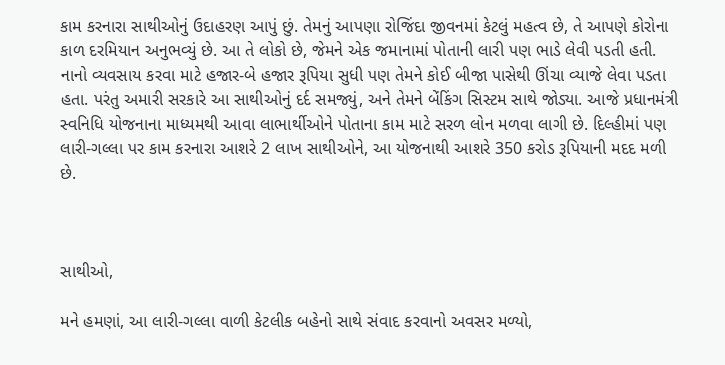કામ કરનારા સાથીઓનું ઉદાહરણ આપું છું. તેમનું આપણા રોજિંદા જીવનમાં કેટલું મહત્વ છે, તે આપણે કોરોના કાળ દરમિયાન અનુભવ્યું છે. આ તે લોકો છે, જેમને એક જમાનામાં પોતાની લારી પણ ભાડે લેવી પડતી હતી. નાનો વ્યવસાય કરવા માટે હજાર-બે હજાર રૂપિયા સુધી પણ તેમને કોઈ બીજા પાસેથી ઊંચા વ્યાજે લેવા પડતા હતા. પરંતુ અમારી સરકારે આ સાથીઓનું દર્દ સમજ્યું, અને તેમને બેંકિંગ સિસ્ટમ સાથે જોડ્યા. આજે પ્રધાનમંત્રી સ્વનિધિ યોજનાના માધ્યમથી આવા લાભાર્થીઓને પોતાના કામ માટે સરળ લોન મળવા લાગી છે. દિલ્હીમાં પણ લારી-ગલ્લા પર કામ કરનારા આશરે 2 લાખ સાથીઓને, આ યોજનાથી આશરે 350 કરોડ રૂપિયાની મદદ મળી છે.



સાથીઓ,

મને હમણાં, આ લારી-ગલ્લા વાળી કેટલીક બહેનો સાથે સંવાદ કરવાનો અવસર મળ્યો,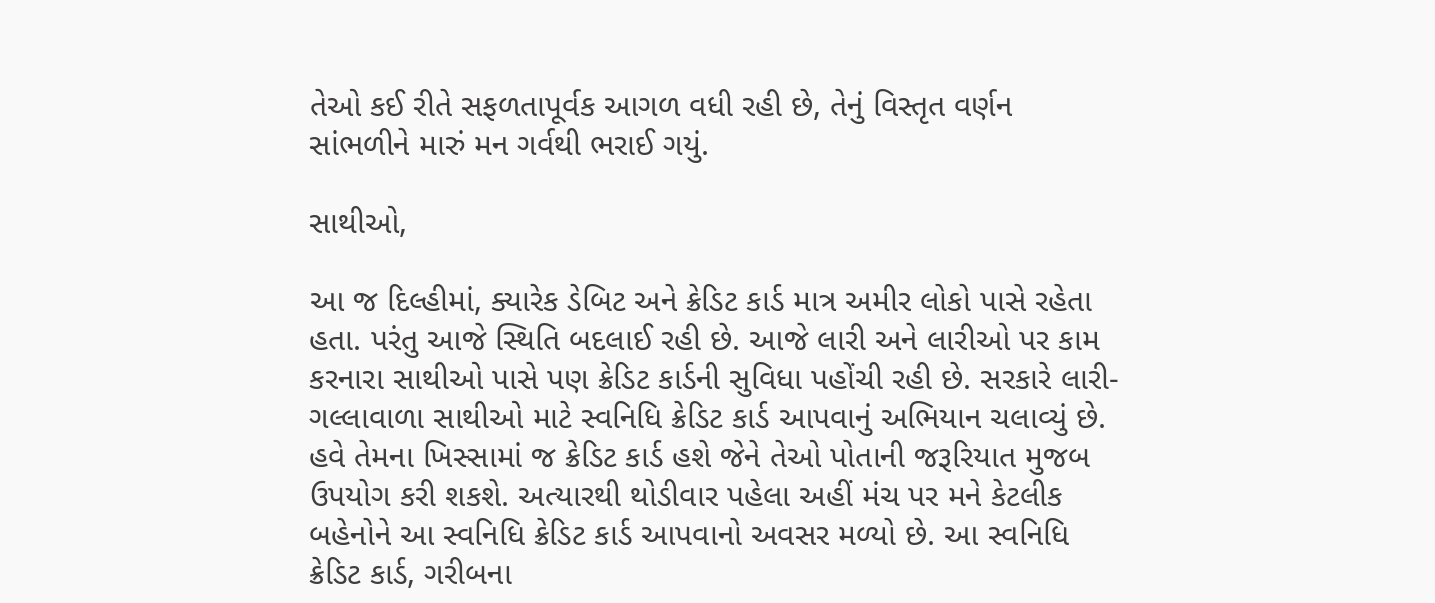તેઓ કઈ રીતે સફળતાપૂર્વક આગળ વધી રહી છે, તેનું વિસ્તૃત વર્ણન સાંભળીને મારું મન ગર્વથી ભરાઈ ગયું.

સાથીઓ,

આ જ દિલ્હીમાં, ક્યારેક ડેબિટ અને ક્રેડિટ કાર્ડ માત્ર અમીર લોકો પાસે રહેતા હતા. પરંતુ આજે સ્થિતિ બદલાઈ રહી છે. આજે લારી અને લારીઓ પર કામ કરનારા સાથીઓ પાસે પણ ક્રેડિટ કાર્ડની સુવિધા પહોંચી રહી છે. સરકારે લારી-ગલ્લાવાળા સાથીઓ માટે સ્વનિધિ ક્રેડિટ કાર્ડ આપવાનું અભિયાન ચલાવ્યું છે. હવે તેમના ખિસ્સામાં જ ક્રેડિટ કાર્ડ હશે જેને તેઓ પોતાની જરૂરિયાત મુજબ ઉપયોગ કરી શકશે. અત્યારથી થોડીવાર પહેલા અહીં મંચ પર મને કેટલીક બહેનોને આ સ્વનિધિ ક્રેડિટ કાર્ડ આપવાનો અવસર મળ્યો છે. આ સ્વનિધિ ક્રેડિટ કાર્ડ, ગરીબના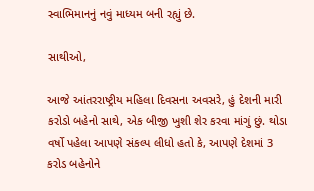સ્વાભિમાનનું નવું માધ્યમ બની રહ્યું છે.

સાથીઓ,

આજે આંતરરાષ્ટ્રીય મહિલા દિવસના અવસરે, હું દેશની મારી કરોડો બહેનો સાથે, એક બીજી ખુશી શેર કરવા માંગું છું. થોડા વર્ષો પહેલા આપણે સંકલ્પ લીધો હતો કે, આપણે દેશમાં 3 કરોડ બહેનોને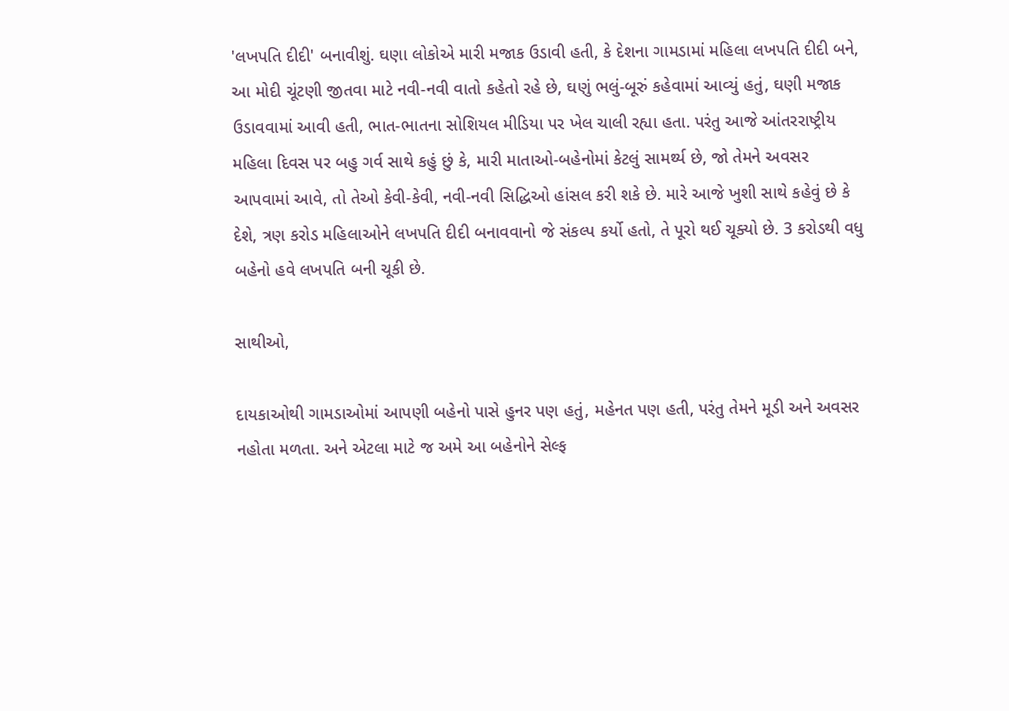'લખપતિ દીદી' બનાવીશું. ઘણા લોકોએ મારી મજાક ઉડાવી હતી, કે દેશના ગામડામાં મહિલા લખપતિ દીદી બને, આ મોદી ચૂંટણી જીતવા માટે નવી-નવી વાતો કહેતો રહે છે, ઘણું ભલું-બૂરું કહેવામાં આવ્યું હતું, ઘણી મજાક ઉડાવવામાં આવી હતી, ભાત-ભાતના સોશિયલ મીડિયા પર ખેલ ચાલી રહ્યા હતા. પરંતુ આજે આંતરરાષ્ટ્રીય મહિલા દિવસ પર બહુ ગર્વ સાથે કહું છું કે, મારી માતાઓ-બહેનોમાં કેટલું સામર્થ્ય છે, જો તેમને અવસર આપવામાં આવે, તો તેઓ કેવી-કેવી, નવી-નવી સિદ્ધિઓ હાંસલ કરી શકે છે. મારે આજે ખુશી સાથે કહેવું છે કે દેશે, ત્રણ કરોડ મહિલાઓને લખપતિ દીદી બનાવવાનો જે સંકલ્પ કર્યો હતો, તે પૂરો થઈ ચૂક્યો છે. 3 કરોડથી વધુ બહેનો હવે લખપતિ બની ચૂકી છે.

સાથીઓ,

દાયકાઓથી ગામડાઓમાં આપણી બહેનો પાસે હુનર પણ હતું, મહેનત પણ હતી, પરંતુ તેમને મૂડી અને અવસર નહોતા મળતા. અને એટલા માટે જ અમે આ બહેનોને સેલ્ફ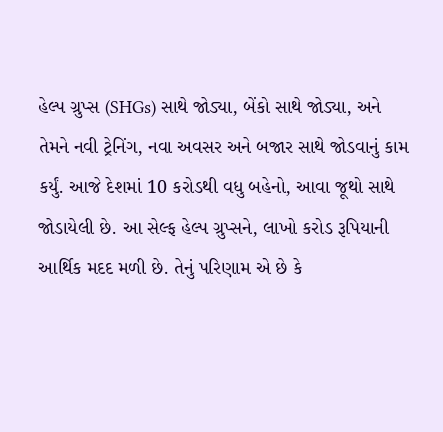હેલ્પ ગ્રુપ્સ (SHGs) સાથે જોડ્યા, બેંકો સાથે જોડ્યા, અને તેમને નવી ટ્રેનિંગ, નવા અવસર અને બજાર સાથે જોડવાનું કામ કર્યું. આજે દેશમાં 10 કરોડથી વધુ બહેનો, આવા જૂથો સાથે જોડાયેલી છે. આ સેલ્ફ હેલ્પ ગ્રુપ્સને, લાખો કરોડ રૂપિયાની આર્થિક મદદ મળી છે. તેનું પરિણામ એ છે કે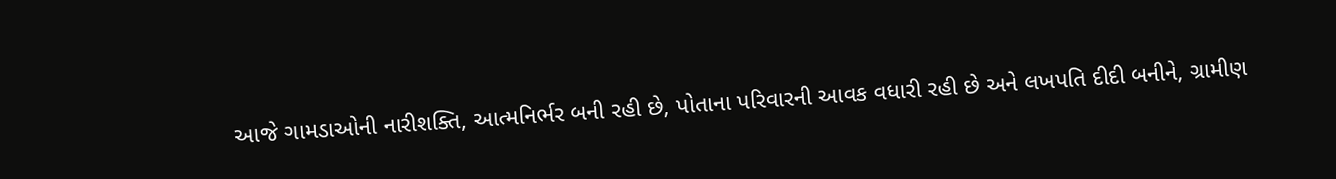આજે ગામડાઓની નારીશક્તિ, આત્મનિર્ભર બની રહી છે, પોતાના પરિવારની આવક વધારી રહી છે અને લખપતિ દીદી બનીને, ગ્રામીણ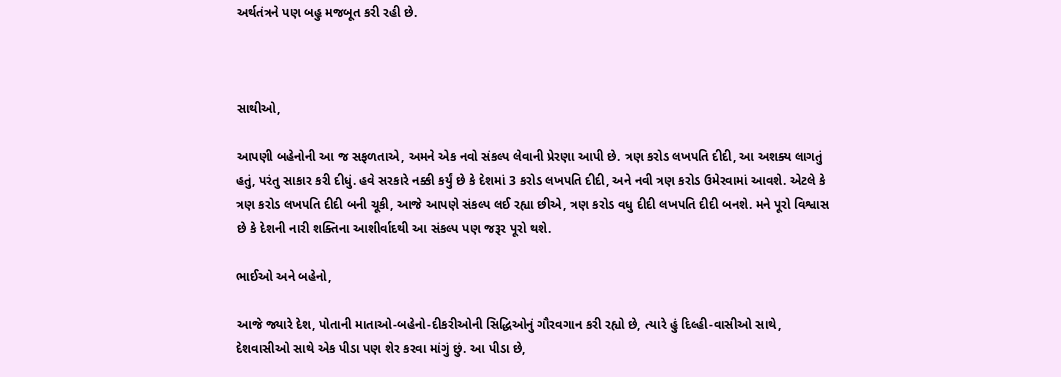અર્થતંત્રને પણ બહુ મજબૂત કરી રહી છે.



સાથીઓ,

આપણી બહેનોની આ જ સફળતાએ, અમને એક નવો સંકલ્પ લેવાની પ્રેરણા આપી છે. ત્રણ કરોડ લખપતિ દીદી, આ અશક્ય લાગતું હતું, પરંતુ સાકાર કરી દીધું. હવે સરકારે નક્કી કર્યું છે કે દેશમાં 3 કરોડ લખપતિ દીદી, અને નવી ત્રણ કરોડ ઉમેરવામાં આવશે. એટલે કે ત્રણ કરોડ લખપતિ દીદી બની ચૂકી, આજે આપણે સંકલ્પ લઈ રહ્યા છીએ, ત્રણ કરોડ વધુ દીદી લખપતિ દીદી બનશે. મને પૂરો વિશ્વાસ છે કે દેશની નારી શક્તિના આશીર્વાદથી આ સંકલ્પ પણ જરૂર પૂરો થશે.

ભાઈઓ અને બહેનો,

આજે જ્યારે દેશ, પોતાની માતાઓ-બહેનો-દીકરીઓની સિદ્ધિઓનું ગૌરવગાન કરી રહ્યો છે, ત્યારે હું દિલ્હી-વાસીઓ સાથે, દેશવાસીઓ સાથે એક પીડા પણ શેર કરવા માંગું છું. આ પીડા છે,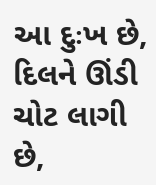આ દુઃખ છે, દિલને ઊંડી ચોટ લાગી છે,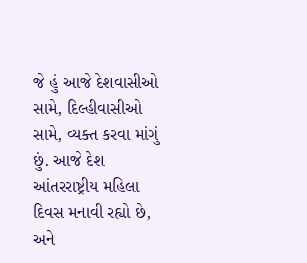જે હું આજે દેશવાસીઓ સામે, દિલ્હીવાસીઓ સામે, વ્યક્ત કરવા માંગું છું. આજે દેશ આંતરરાષ્ટ્રીય મહિલા દિવસ મનાવી રહ્યો છે, અને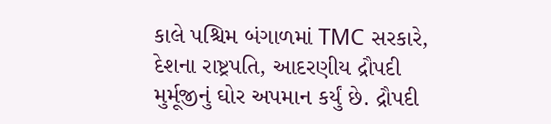કાલે પશ્ચિમ બંગાળમાં TMC સરકારે, દેશના રાષ્ટ્રપતિ, આદરણીય દ્રૌપદી મુર્મૂજીનું ઘોર અપમાન કર્યું છે. દ્રૌપદી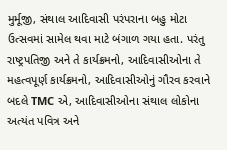મુર્મૂજી, સંથાલ આદિવાસી પરંપરાના બહુ મોટા ઉત્સવમાં સામેલ થવા માટે બંગાળ ગયા હતા. પરંતુ રાષ્ટ્રપતિજી અને તે કાર્યક્રમનો, આદિવાસીઓના તે મહત્વપૂર્ણ કાર્યક્રમનો, આદિવાસીઓનું ગૌરવ કરવાને બદલે TMC એ, આદિવાસીઓના સંથાલ લોકોના અત્યંત પવિત્ર અને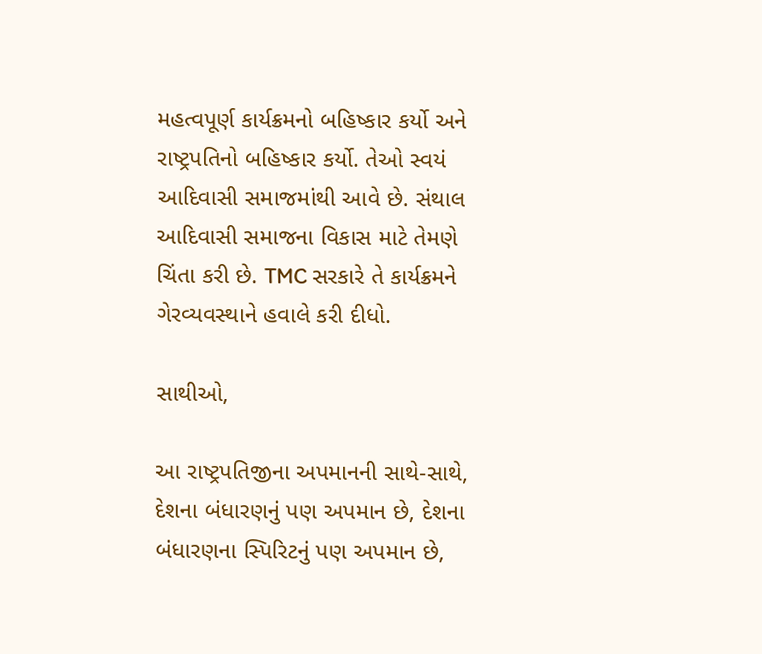મહત્વપૂર્ણ કાર્યક્રમનો બહિષ્કાર કર્યો અને રાષ્ટ્રપતિનો બહિષ્કાર કર્યો. તેઓ સ્વયં આદિવાસી સમાજમાંથી આવે છે. સંથાલ આદિવાસી સમાજના વિકાસ માટે તેમણે ચિંતા કરી છે. TMC સરકારે તે કાર્યક્રમને ગેરવ્યવસ્થાને હવાલે કરી દીધો.

સાથીઓ,

આ રાષ્ટ્રપતિજીના અપમાનની સાથે-સાથે, દેશના બંધારણનું પણ અપમાન છે, દેશના બંધારણના સ્પિરિટનું પણ અપમાન છે,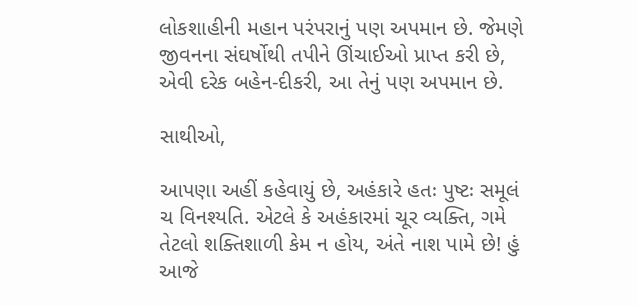લોકશાહીની મહાન પરંપરાનું પણ અપમાન છે. જેમણે જીવનના સંઘર્ષોથી તપીને ઊંચાઈઓ પ્રાપ્ત કરી છે, એવી દરેક બહેન-દીકરી, આ તેનું પણ અપમાન છે.

સાથીઓ,

આપણા અહીં કહેવાયું છે, અહંકારે હતઃ પુષ્ટઃ સમૂલં ચ વિનશ્યતિ. એટલે કે અહંકારમાં ચૂર વ્યક્તિ, ગમે તેટલો શક્તિશાળી કેમ ન હોય, અંતે નાશ પામે છે! હું આજે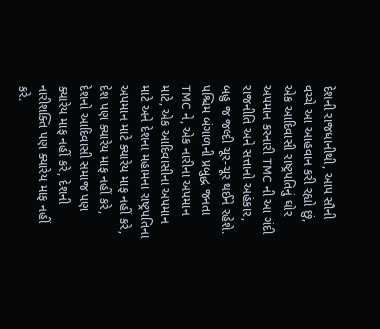દેશની રાજધાનીથી, આપ સૌની વચ્ચે આ આહવાન કરી રહ્યો છું, એક આદિવાસી રાષ્ટ્રપતિનું ઘોર અપમાન કરનારી TMC ની આ ગંદી રાજનીતિ અને સત્તાનો અહંકાર, બહુ જ જલ્દી ચૂર-ચૂર થઈને રહેશે. પશ્ચિમ બંગાળની પ્રબુદ્ધ જનતા TMC ને, એક નારીના અપમાન માટે, એક આદિવાસીના અપમાન માટે અને દેશના મહામના રાષ્ટ્રપતિના અપમાન માટે ક્યારેય માફ નહીં કરે, દેશ પણ ક્યારેય માફ નહીં કરે, દેશનો આદિવાસી સમાજ પણ ક્યારેય માફ નહીં કરે, દેશની નારીશક્તિ પણ ક્યારેય માફ નહીં કરે.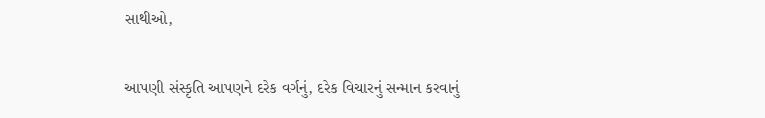સાથીઓ,

આપણી સંસ્કૃતિ આપણને દરેક વર્ગનું, દરેક વિચારનું સન્માન કરવાનું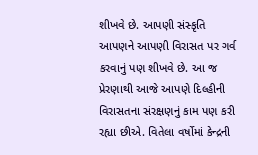શીખવે છે. આપણી સંસ્કૃતિ આપણને આપણી વિરાસત પર ગર્વ કરવાનું પણ શીખવે છે. આ જ પ્રેરણાથી આજે આપણે દિલ્હીની વિરાસતના સંરક્ષણનું કામ પણ કરી રહ્યા છીએ. વિતેલા વર્ષોમાં કેન્દ્રની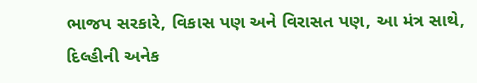ભાજપ સરકારે, વિકાસ પણ અને વિરાસત પણ, આ મંત્ર સાથે, દિલ્હીની અનેક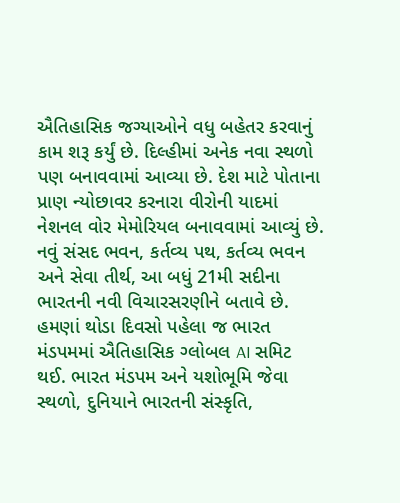ઐતિહાસિક જગ્યાઓને વધુ બહેતર કરવાનું કામ શરૂ કર્યું છે. દિલ્હીમાં અનેક નવા સ્થળો પણ બનાવવામાં આવ્યા છે. દેશ માટે પોતાના પ્રાણ ન્યોછાવર કરનારા વીરોની યાદમાં નેશનલ વોર મેમોરિયલ બનાવવામાં આવ્યું છે. નવું સંસદ ભવન, કર્તવ્ય પથ, કર્તવ્ય ભવન અને સેવા તીર્થ, આ બધું 21મી સદીના ભારતની નવી વિચારસરણીને બતાવે છે. હમણાં થોડા દિવસો પહેલા જ ભારત મંડપમમાં ઐતિહાસિક ગ્લોબલ AI સમિટ થઈ. ભારત મંડપમ અને યશોભૂમિ જેવા સ્થળો, દુનિયાને ભારતની સંસ્કૃતિ,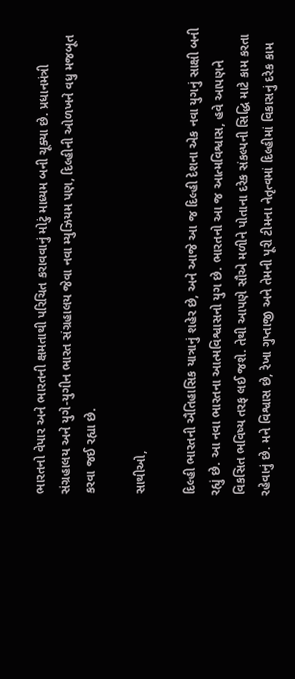ભારતનો વેપાર અને ભારતની ક્ષમતાથી પરિચિત કરાવવાનું મોટું માધ્યમ બની ચૂક્યા છે. પ્રધાનમંત્રી સંગ્રહાલય અને યુગે-યુગીન ભારત સંગ્રહાલય જેવા નવા મ્યુઝિયમ પણ, દિલ્હીની ઓળખને વધુ મજબૂત કરવા જઈ રહ્યા છે.

સાથીઓ,

દિલ્હી ભારતની ઐતિહાસિક યાત્રાનું શહેર છે, અને આજે આ જ દિલ્હી દેશના એક નવા યુગનું સાક્ષી બની રહ્યું છે. આ નવા ભારતના આત્મવિશ્વાસનો યુગ છે. ભારતનો આ જ આત્મવિશ્વાસ, હવે આપણને વિકસિત ભવિષ્ય તરફ લઈ જશે. તેથી આપણે સૌએ મળીને પોતાના દરેક સંકલ્પની સિદ્ધિ માટે કામ કરતા રહેવાનું છે. મને વિશ્વાસ છે, રેખા ગુપ્તાજી અને તેમની પૂરી ટીમના નેતૃત્વમાં દિલ્હીમાં વિકાસનું દરેક કામ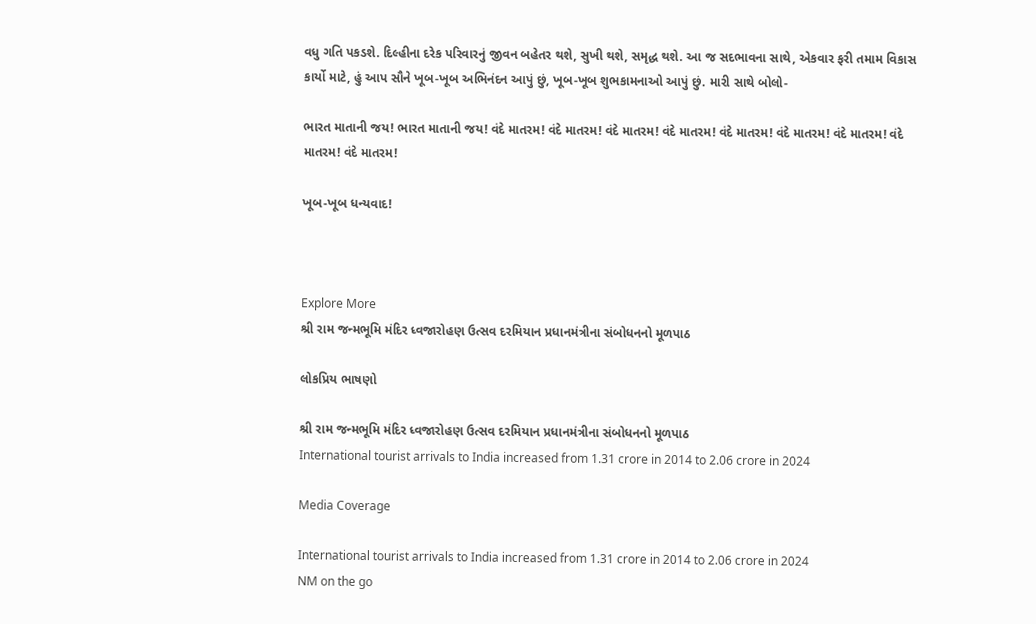વધુ ગતિ પકડશે. દિલ્હીના દરેક પરિવારનું જીવન બહેતર થશે, સુખી થશે, સમૃદ્ધ થશે. આ જ સદભાવના સાથે, એકવાર ફરી તમામ વિકાસ કાર્યો માટે, હું આપ સૌને ખૂબ-ખૂબ અભિનંદન આપું છું, ખૂબ-ખૂબ શુભકામનાઓ આપું છું. મારી સાથે બોલો-

ભારત માતાની જય! ભારત માતાની જય! વંદે માતરમ! વંદે માતરમ! વંદે માતરમ! વંદે માતરમ! વંદે માતરમ! વંદે માતરમ! વંદે માતરમ! વંદે માતરમ! વંદે માતરમ!

ખૂબ-ખૂબ ધન્યવાદ!



Explore More
શ્રી રામ જન્મભૂમિ મંદિર ધ્વજારોહણ ઉત્સવ દરમિયાન પ્રધાનમંત્રીના સંબોધનનો મૂળપાઠ

લોકપ્રિય ભાષણો

શ્રી રામ જન્મભૂમિ મંદિર ધ્વજારોહણ ઉત્સવ દરમિયાન પ્રધાનમંત્રીના સંબોધનનો મૂળપાઠ
International tourist arrivals to India increased from 1.31 crore in 2014 to 2.06 crore in 2024

Media Coverage

International tourist arrivals to India increased from 1.31 crore in 2014 to 2.06 crore in 2024
NM on the go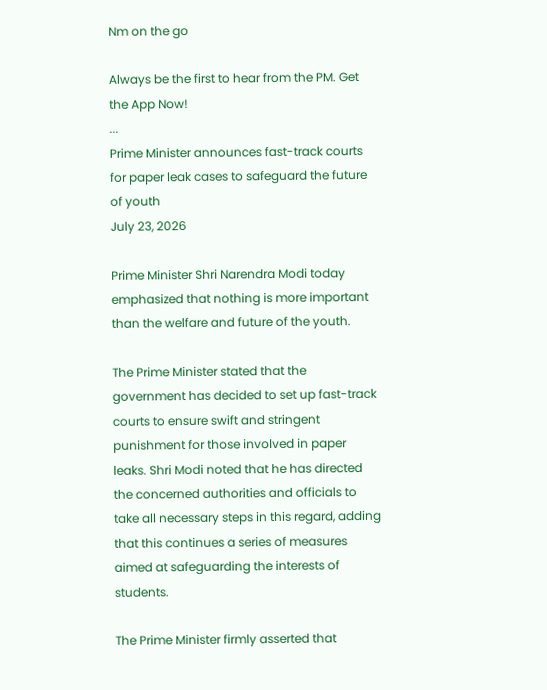Nm on the go

Always be the first to hear from the PM. Get the App Now!
...
Prime Minister announces fast-track courts for paper leak cases to safeguard the future of youth
July 23, 2026

Prime Minister Shri Narendra Modi today emphasized that nothing is more important than the welfare and future of the youth.

The Prime Minister stated that the government has decided to set up fast-track courts to ensure swift and stringent punishment for those involved in paper leaks. Shri Modi noted that he has directed the concerned authorities and officials to take all necessary steps in this regard, adding that this continues a series of measures aimed at safeguarding the interests of students.

The Prime Minister firmly asserted that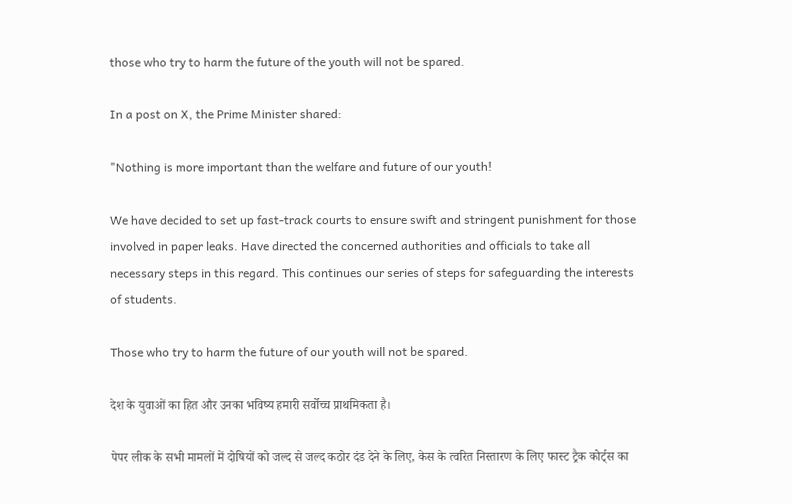those who try to harm the future of the youth will not be spared.

In a post on X, the Prime Minister shared:

"Nothing is more important than the welfare and future of our youth!

We have decided to set up fast-track courts to ensure swift and stringent punishment for those involved in paper leaks. Have directed the concerned authorities and officials to take all necessary steps in this regard. This continues our series of steps for safeguarding the interests of students.

Those who try to harm the future of our youth will not be spared.

देश के युवाओं का हित और उनका भविष्य हमारी सर्वोच्च प्राथमिकता है।

पेपर लीक के सभी मामलों में दोषियों को जल्द से जल्द कठोर दंड देने के लिए, केस के त्वरित निस्तारण के लिए फास्ट ट्रैक कोर्ट्स का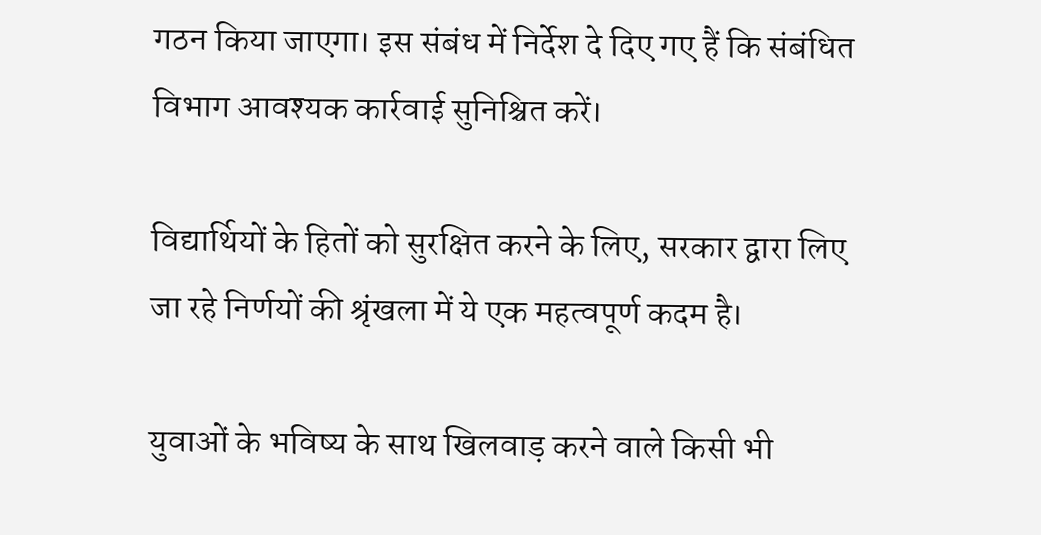गठन किया जाएगा। इस संबंध में निर्देश दे दिए गए हैं कि संबंधित विभाग आवश्यक कार्रवाई सुनिश्चित करें।

विद्यार्थियों के हितों को सुरक्षित करने के लिए, सरकार द्वारा लिए जा रहे निर्णयों की श्रृंखला में ये एक महत्वपूर्ण कदम है।

युवाओं के भविष्य के साथ खिलवाड़ करने वाले किसी भी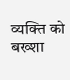व्यक्ति को बख्शा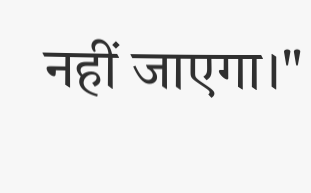नहीं जाएगा।"